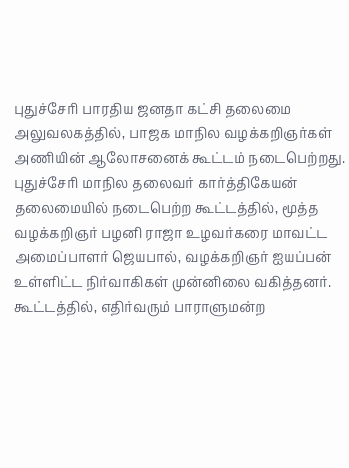புதுச்சேரி பாரதிய ஜனதா கட்சி தலைமை அலுவலகத்தில், பாஜக மாநில வழக்கறிஞர்கள் அணியின் ஆலோசனைக் கூட்டம் நடைபெற்றது.
புதுச்சேரி மாநில தலைவர் கார்த்திகேயன் தலைமையில் நடைபெற்ற கூட்டத்தில், மூத்த வழக்கறிஞர் பழனி ராஜா உழவர்கரை மாவட்ட அமைப்பாளர் ஜெயபால், வழக்கறிஞர் ஐயப்பன் உள்ளிட்ட நிர்வாகிகள் முன்னிலை வகித்தனர்.
கூட்டத்தில், எதிர்வரும் பாராளுமன்ற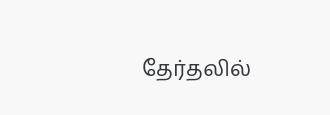தேர்தலில்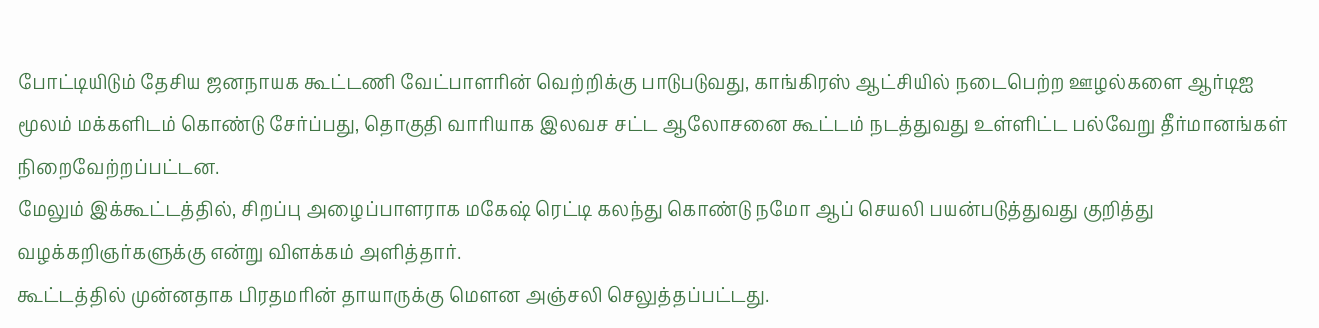போட்டியிடும் தேசிய ஜனநாயக கூட்டணி வேட்பாளரின் வெற்றிக்கு பாடுபடுவது, காங்கிரஸ் ஆட்சியில் நடைபெற்ற ஊழல்களை ஆர்டிஐ மூலம் மக்களிடம் கொண்டு சேர்ப்பது, தொகுதி வாரியாக இலவச சட்ட ஆலோசனை கூட்டம் நடத்துவது உள்ளிட்ட பல்வேறு தீர்மானங்கள் நிறைவேற்றப்பட்டன.
மேலும் இக்கூட்டத்தில், சிறப்பு அழைப்பாளராக மகேஷ் ரெட்டி கலந்து கொண்டு நமோ ஆப் செயலி பயன்படுத்துவது குறித்து வழக்கறிஞர்களுக்கு என்று விளக்கம் அளித்தார்.
கூட்டத்தில் முன்னதாக பிரதமரின் தாயாருக்கு மௌன அஞ்சலி செலுத்தப்பட்டது.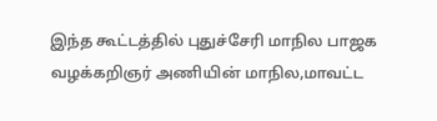இந்த கூட்டத்தில் புதுச்சேரி மாநில பாஜக வழக்கறிஞர் அணியின் மாநில,மாவட்ட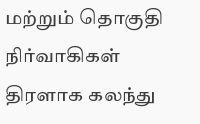மற்றும் தொகுதி நிர்வாகிகள் திரளாக கலந்து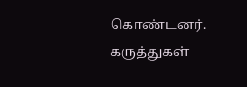கொண்டனர்.
கருத்துகள்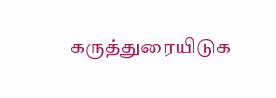கருத்துரையிடுக